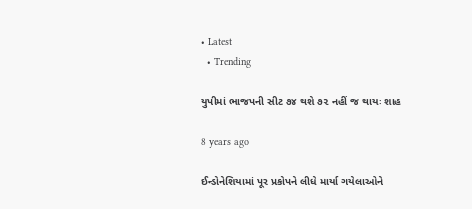• Latest
  • Trending

યુપીમાં ભાજપની સીટ ૭૪ થશે ૭૨ નહીં જ થાયઃ શાહ

8 years ago

ઈન્ડોનેશિયામાં પૂર પ્રકોપને લીધે માર્યા ગયેલાઓને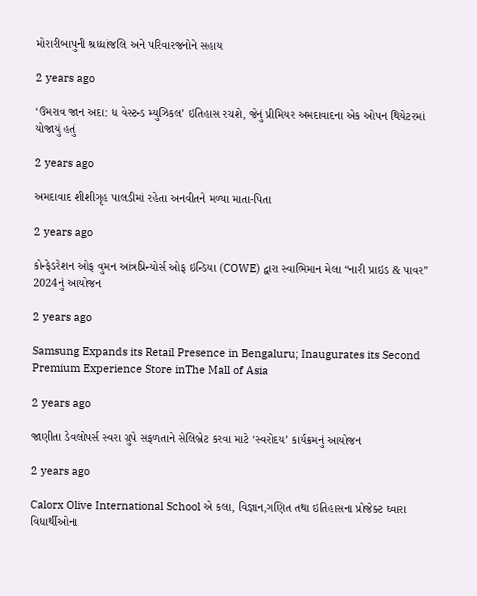મોરારીબાપુની શ્રધ્ધાંજલિ અને પરિવારજનોને સહાય

2 years ago

‘ઉમરાવ જાન અદા: ધ વેસ્ટન્ડ મ્યુઝિકલ’ ઇતિહાસ રચશે, જેનું પ્રીમિયર અમદાવાદના એક ઓપન થિયેટરમાં યોજાયું હતું

2 years ago

અમદાવાદ શીશીગૃહ પાલડીમાં રહેતા અનવીતને મળ્યા માતા-પિતા

2 years ago

કોન્ફેડરેશન ઓફ વુમન આંત્રપ્રિન્યોર્સ ઓફ ઇન્ડિયા (COWE) દ્વારા સ્વાભિમાન મેલા “નારી પ્રાઇડ & પાવર” 2024નું આયોજન

2 years ago

Samsung Expands its Retail Presence in Bengaluru; Inaugurates its Second Premium Experience Store inThe Mall of Asia

2 years ago

જાણીતા ડેવલોપર્સ સ્વરા ગ્રુપે સફળતાને સેલિબ્રેટ કરવા માટે ‘સ્વરોદય’ કાર્યક્રમનું આયોજન

2 years ago

Calorx Olive International School એ કલા, વિજ્ઞાન,ગણિત તથા ઇતિહાસના પ્રોજેક્ટ ઘ્વારા વિધાર્થીઓના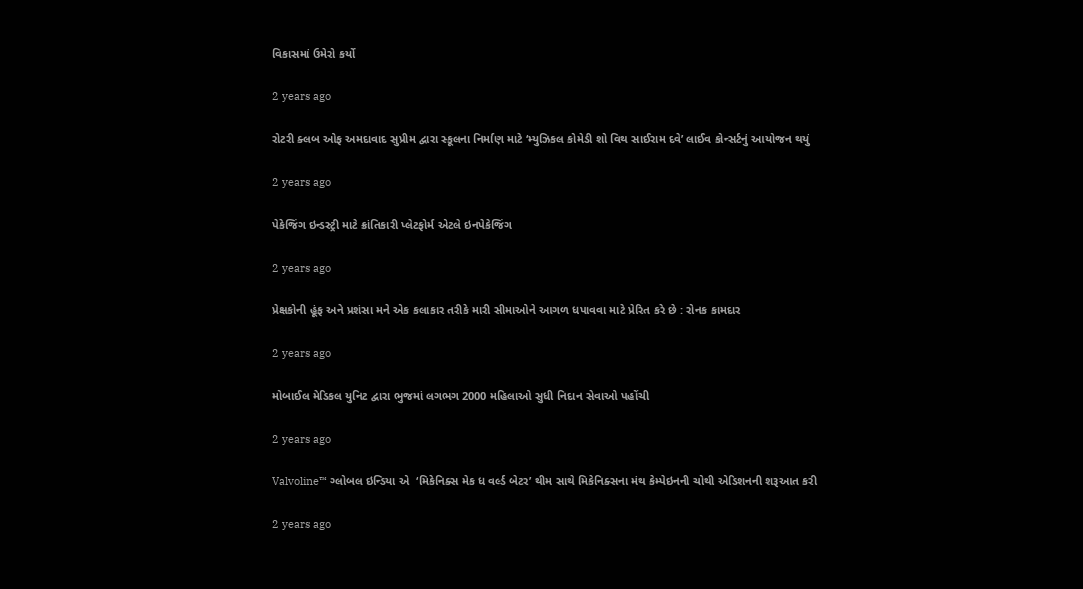વિકાસમાં ઉમેરો કર્યો

2 years ago

રોટરી ક્લબ ઓફ અમદાવાદ સુપ્રીમ દ્વારા સ્કૂલના નિર્માણ માટે ‘મ્યુઝિકલ કોમેડી શો વિથ સાઈરામ દવે’ લાઈવ કોન્સર્ટનું આયોજન થયું

2 years ago

પેકેજિંગ ઇન્ડસ્ટ્રી માટે ક્રાંતિકારી પ્લેટફોર્મ એટલે ઇનપેકેજિંગ

2 years ago

પ્રેક્ષકોની હૂંફ અને પ્રશંસા મને એક કલાકાર તરીકે મારી સીમાઓને આગળ ધપાવવા માટે પ્રેરિત કરે છે : રોનક કામદાર

2 years ago

મોબાઈલ મેડિકલ યુનિટ દ્વારા ભુજમાં લગભગ 2000 મહિલાઓ સુધી નિદાન સેવાઓ પહોંચી

2 years ago

Valvoline™ ગ્લોબલ ઇન્ડિયા એ  ‘મિકેનિક્સ મેક ધ વર્લ્ડ બેટર’ થીમ સાથે મિકેનિક્સના મંથ કેમ્પેઇનની ચોથી એડિશનની શરૂઆત કરી

2 years ago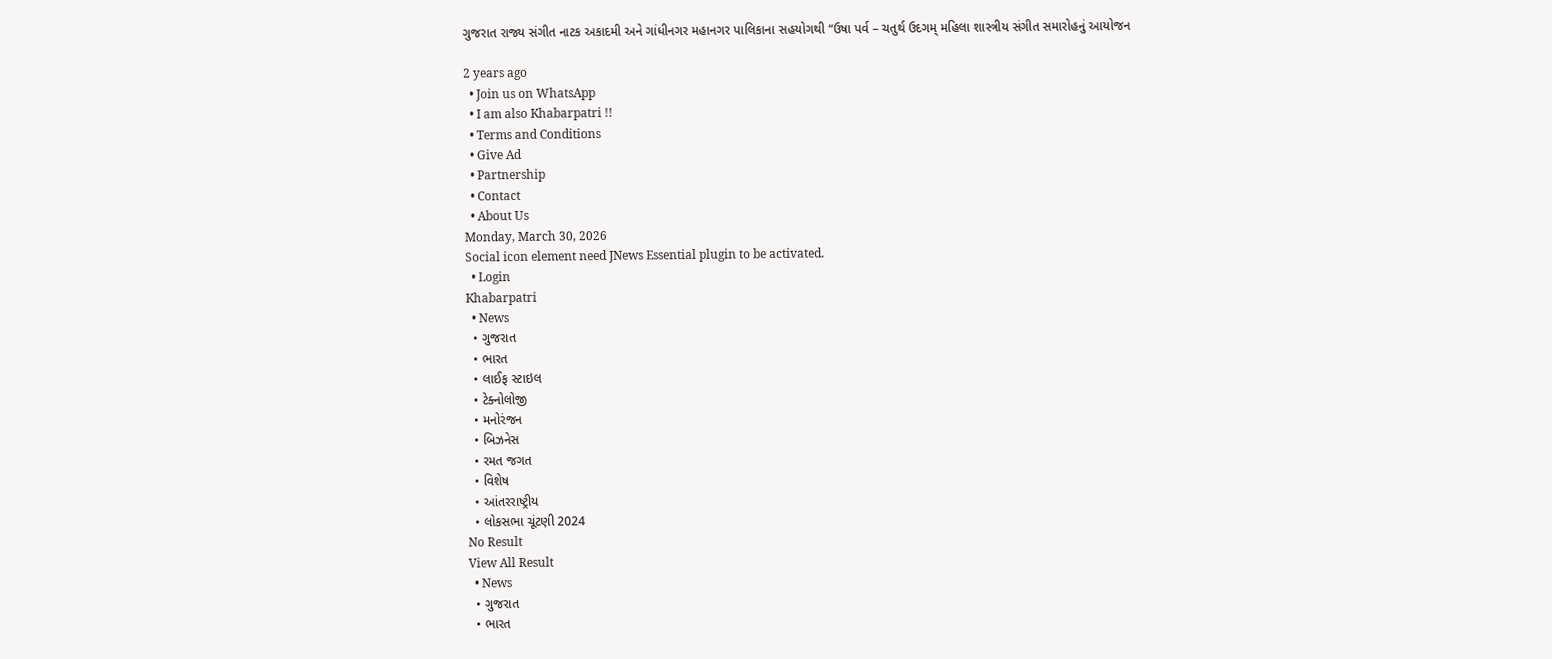ગુજરાત રાજ્ય સંગીત નાટક અકાદમી અને ગાંધીનગર મહાનગર પાલિકાના સહયોગથી “ઉષા પર્વ – ચતુર્થ ઉદગમ્ મહિલા શાસ્ત્રીય સંગીત સમારોહનું આયોજન

2 years ago
  • Join us on WhatsApp
  • I am also Khabarpatri !!
  • Terms and Conditions
  • Give Ad
  • Partnership
  • Contact
  • About Us
Monday, March 30, 2026
Social icon element need JNews Essential plugin to be activated.
  • Login
Khabarpatri
  • News
  • ગુજરાત
  • ભારત
  • લાઈફ સ્ટાઇલ
  • ટેક્નોલોજી
  • મનોરંજન
  • બિઝનેસ
  • રમત જગત
  • વિશેષ
  • આંતરરાષ્ટ્રીય
  • લોકસભા ચૂંટણી 2024
No Result
View All Result
  • News
  • ગુજરાત
  • ભારત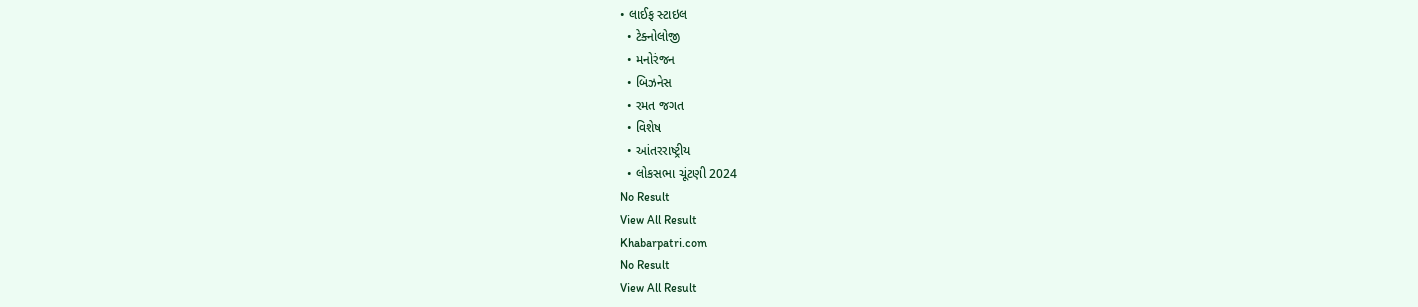• લાઈફ સ્ટાઇલ
  • ટેક્નોલોજી
  • મનોરંજન
  • બિઝનેસ
  • રમત જગત
  • વિશેષ
  • આંતરરાષ્ટ્રીય
  • લોકસભા ચૂંટણી 2024
No Result
View All Result
Khabarpatri.com
No Result
View All Result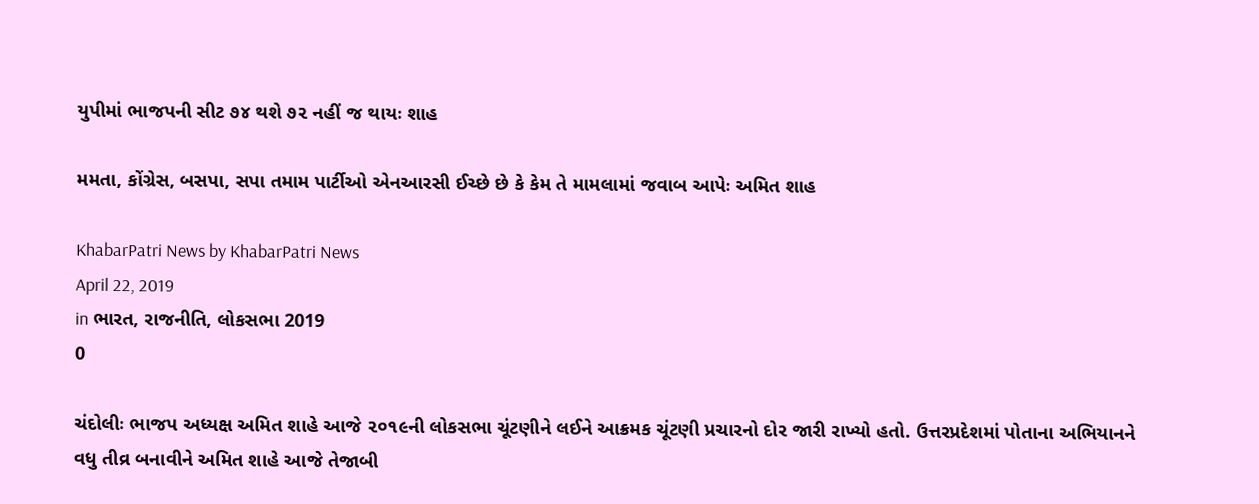યુપીમાં ભાજપની સીટ ૭૪ થશે ૭૨ નહીં જ થાયઃ શાહ

મમતા, કોંગ્રેસ, બસપા, સપા તમામ પાર્ટીઓ એનઆરસી ઈચ્છે છે કે કેમ તે મામલામાં જવાબ આપેઃ અમિત શાહ

KhabarPatri News by KhabarPatri News
April 22, 2019
in ભારત, રાજનીતિ, લોકસભા 2019
0

ચંદોલીઃ ભાજપ અધ્યક્ષ અમિત શાહે આજે ૨૦૧૯ની લોકસભા ચૂંટણીને લઈને આક્રમક ચૂંટણી પ્રચારનો દોર જારી રાખ્યો હતો. ઉત્તરપ્રદેશમાં પોતાના અભિયાનને વધુ તીવ્ર બનાવીને અમિત શાહે આજે તેજાબી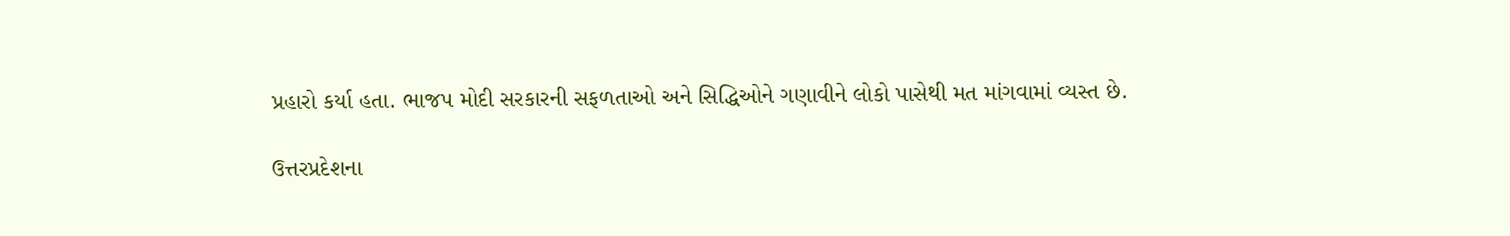પ્રહારો કર્યા હતા. ભાજપ મોદી સરકારની સફળતાઓ અને સિદ્ધિઓને ગણાવીને લોકો પાસેથી મત માંગવામાં વ્યસ્ત છે.

ઉત્તરપ્રદેશના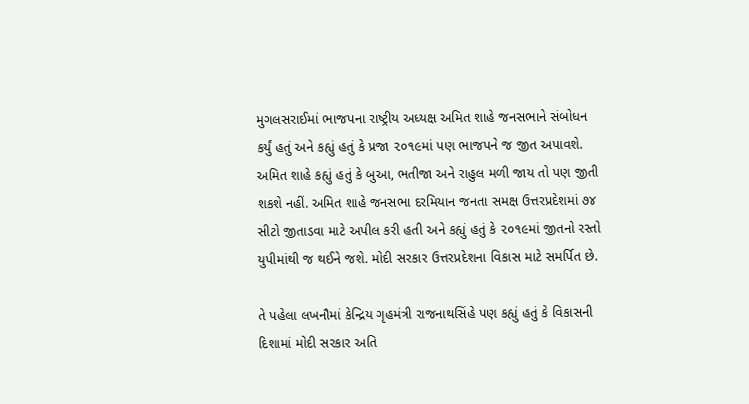મુગલસરાઈમાં ભાજપના રાષ્ટ્રીય અધ્યક્ષ અમિત શાહે જનસભાને સંબોધન કર્યું હતું અને કહ્યું હતું કે પ્રજા ૨૦૧૯માં પણ ભાજપને જ જીત અપાવશે. અમિત શાહે કહ્યું હતું કે બુઆ, ભતીજા અને રાહુલ મળી જાય તો પણ જીતી શકશે નહીં. અમિત શાહે જનસભા દરમિયાન જનતા સમક્ષ ઉત્તરપ્રદેશમાં ૭૪ સીટો જીતાડવા માટે અપીલ કરી હતી અને કહ્યું હતું કે ૨૦૧૯માં જીતનો રસ્તો યુપીમાંથી જ થઈને જશે. મોદી સરકાર ઉત્તરપ્રદેશના વિકાસ માટે સમર્પિત છે.

તે પહેલા લખનૌમાં કેન્દ્રિય ગૃહમંત્રી રાજનાથસિંહે પણ કહ્યું હતું કે વિકાસની દિશામાં મોદી સરકાર અતિ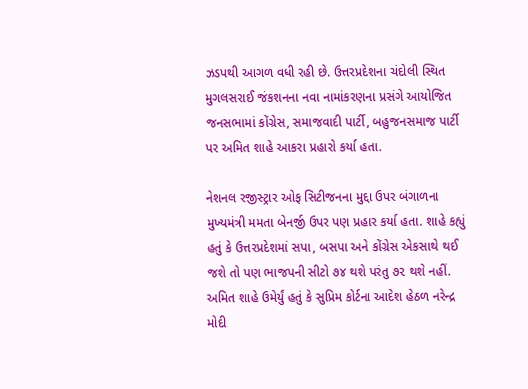ઝડપથી આગળ વધી રહી છે. ઉત્તરપ્રદેશના ચંદોલી સ્થિત મુગલસરાઈ જંકશનના નવા નામાંકરણના પ્રસંગે આયોજિત જનસભામાં કોંગ્રેસ, સમાજવાદી પાર્ટી, બહુજનસમાજ પાર્ટી પર અમિત શાહે આકરા પ્રહારો કર્યા હતા.

નેશનલ રજીસ્ટ્રાર ઓફ સિટીજનના મુદ્દા ઉપર બંગાળના મુખ્યમંત્રી મમતા બેનર્જી ઉપર પણ પ્રહાર કર્યા હતા. શાહે કહ્યું હતું કે ઉત્તરપ્રદેશમાં સપા, બસપા અને કોંગ્રેસ એકસાથે થઈ જશે તો પણ ભાજપની સીટો ૭૪ થશે પરંતુ ૭૨ થશે નહીં. અમિત શાહે ઉમેર્યું હતું કે સુપ્રિમ કોર્ટના આદેશ હેઠળ નરેન્દ્ર મોદી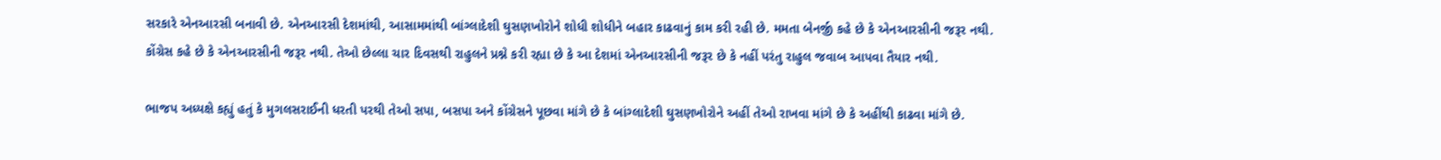સરકારે એનઆરસી બનાવી છે. એનઆરસી દેશમાંથી, આસામમાંથી બાંગ્લાદેશી ઘુસણખોરોને શોધી શોધીને બહાર કાઢવાનું કામ કરી રહી છે. મમતા બેનર્જી કહે છે કે એનઆરસીની જરૂર નથી. કોંગ્રેસ કહે છે કે એનઆરસીની જરૂર નથી. તેઓ છેલ્લા ચાર દિવસથી રાહુલને પ્રશ્ને કરી રહ્યા છે કે આ દેશમાં એનઆરસીની જરૂર છે કે નહીં પરંતુ રાહુલ જવાબ આપવા તૈયાર નથી.

ભાજપ અધ્યક્ષે કહ્યું હતું કે મુગલસરાઈની ધરતી પરથી તેઓ સપા, બસપા અને કોંગ્રેસને પૂછવા માંગે છે કે બાંગ્લાદેશી ઘુસણખોરોને અહીં તેઓ રાખવા માંગે છે કે અહીંથી કાઢવા માંગે છે.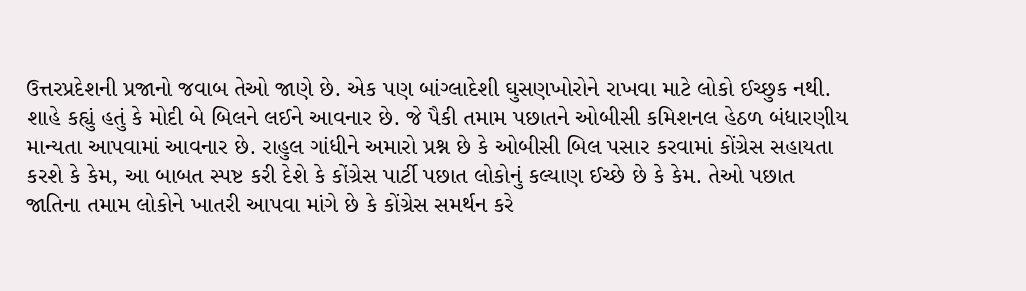ઉત્તરપ્રદેશની પ્રજાનો જવાબ તેઓ જાણે છે. એક પણ બાંગ્લાદેશી ઘુસણખોરોને રાખવા માટે લોકો ઈચ્છુક નથી. શાહે કહ્યું હતું કે મોદી બે બિલને લઈને આવનાર છે. જે પૈકી તમામ પછાતને ઓબીસી કમિશનલ હેઠળ બંધારણીય માન્યતા આપવામાં આવનાર છે. રાહુલ ગાંધીને અમારો પ્રશ્ન છે કે ઓબીસી બિલ પસાર કરવામાં કોંગ્રેસ સહાયતા કરશે કે કેમ, આ બાબત સ્પષ્ટ કરી દેશે કે કોંગ્રેસ પાર્ટી પછાત લોકોનું કલ્યાણ ઈચ્છે છે કે કેમ. તેઓ પછાત જાતિના તમામ લોકોને ખાતરી આપવા માંગે છે કે કોંગ્રેસ સમર્થન કરે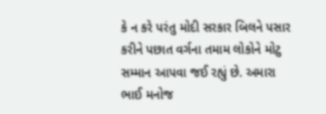કે ન કરે પરંતુ મોદી સરકાર બિલને પસાર કરીને પછાત વર્ગના તમામ લોકોને મોટુ સમ્માન આપવા જઈ રહ્યું છે. અમારા ભાઈ મનોજ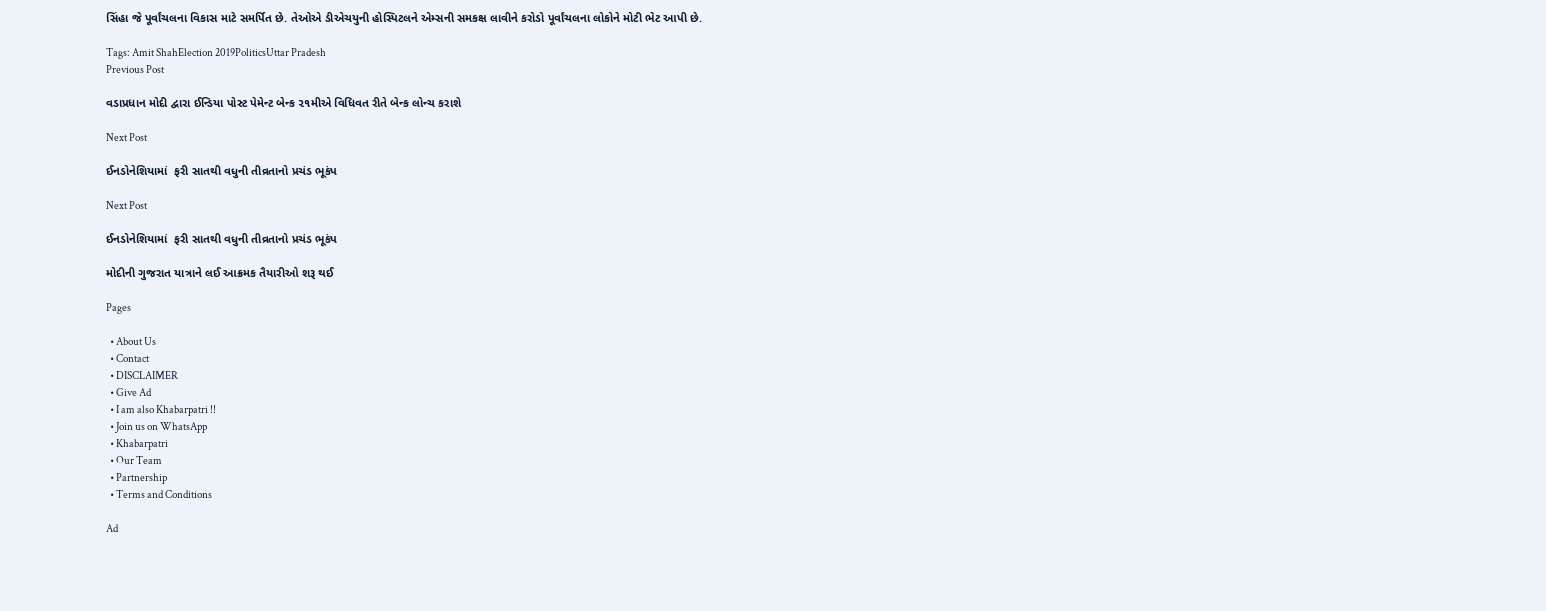સિંહા જે પૂર્વાંચલના વિકાસ માટે સમર્પિત છે. તેઓએ ડીએચયુની હોસ્પિટલને એમ્સની સમકક્ષ લાવીને કરોડો પૂર્વાંચલના લોકોને મોટી ભેટ આપી છે.

Tags: Amit ShahElection 2019PoliticsUttar Pradesh
Previous Post

વડાપ્રધાન મોદી દ્વારા ઈન્ડિયા પોસ્ટ પેમેન્ટ બેન્ક ૨૧મીએ વિધિવત રીતે બેન્ક લોન્ચ કરાશે

Next Post

ઈનડોનેશિયામાં  ફરી સાતથી વધુની તીવ્રતાનો પ્રચંડ ભૂકંપ

Next Post

ઈનડોનેશિયામાં  ફરી સાતથી વધુની તીવ્રતાનો પ્રચંડ ભૂકંપ

મોદીની ગુજરાત યાત્રાને લઈ આક્રમક તૈયારીઓ શરૂ થઈ

Pages

  • About Us
  • Contact
  • DISCLAIMER
  • Give Ad
  • I am also Khabarpatri !!
  • Join us on WhatsApp
  • Khabarpatri
  • Our Team
  • Partnership
  • Terms and Conditions

Ad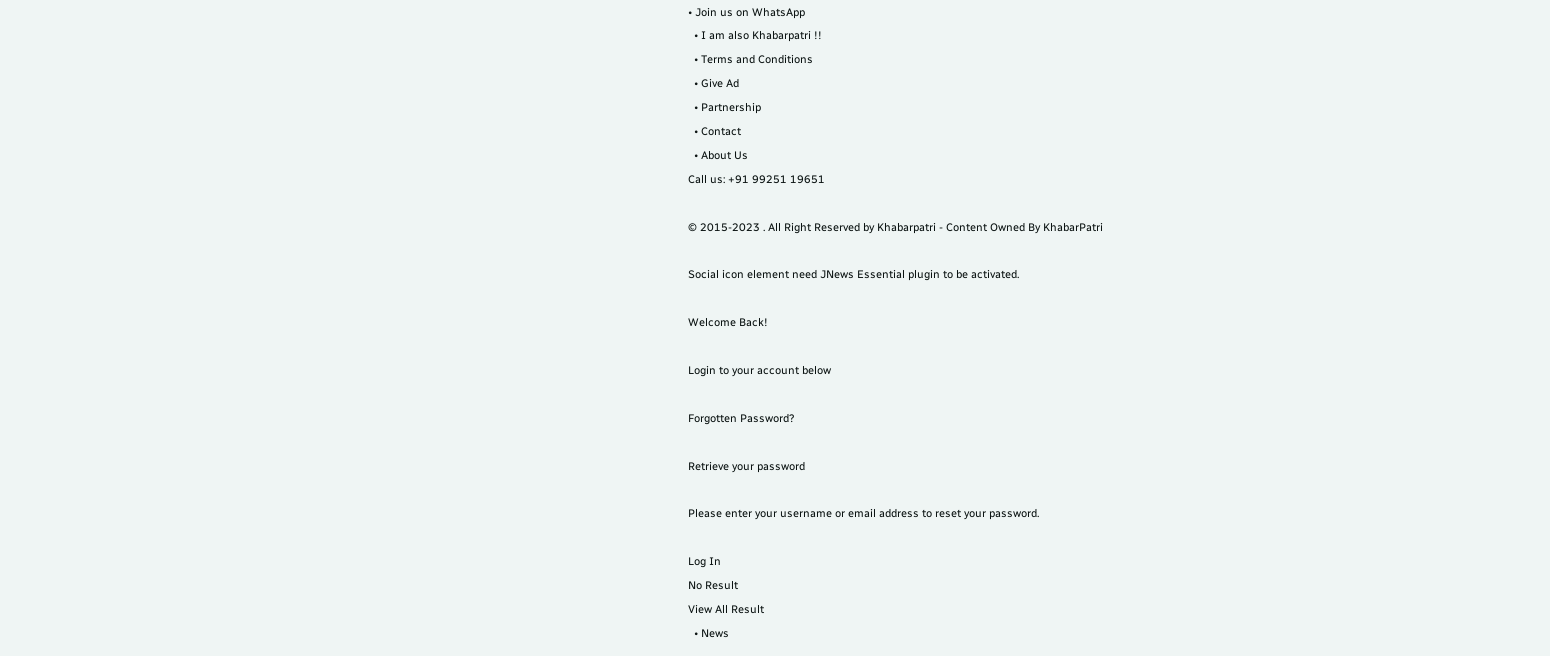• Join us on WhatsApp
  • I am also Khabarpatri !!
  • Terms and Conditions
  • Give Ad
  • Partnership
  • Contact
  • About Us
Call us: +91 99251 19651

© 2015-2023 . All Right Reserved by Khabarpatri - Content Owned By KhabarPatri

Social icon element need JNews Essential plugin to be activated.

Welcome Back!

Login to your account below

Forgotten Password?

Retrieve your password

Please enter your username or email address to reset your password.

Log In
No Result
View All Result
  • News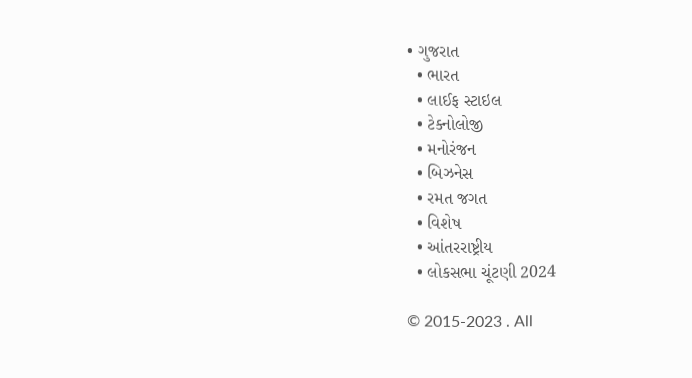• ગુજરાત
  • ભારત
  • લાઈફ સ્ટાઇલ
  • ટેક્નોલોજી
  • મનોરંજન
  • બિઝનેસ
  • રમત જગત
  • વિશેષ
  • આંતરરાષ્ટ્રીય
  • લોકસભા ચૂંટણી 2024

© 2015-2023 . All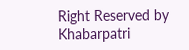Right Reserved by Khabarpatri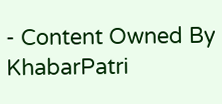- Content Owned By KhabarPatri